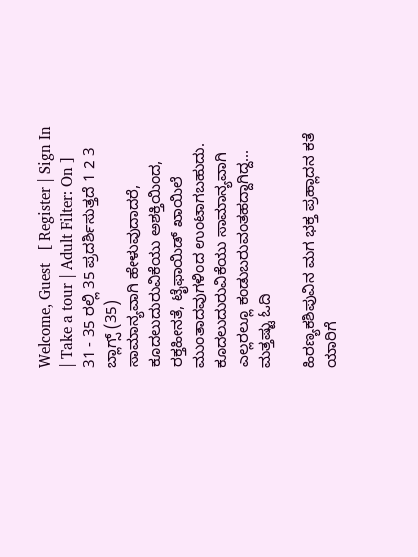Welcome, Guest   [ Register | Sign In | Take a tour | Adult Filter: On ]
31 - 35 ರಲ್ಲಿ 35 ಪ್ರದರ್ಶಿಸುತ್ತದೆ 1 2 3
ಬ್ಲಾಗ್ಸ್ (35)
ಸಾಮಾನ್ಯವಾಗಿ ಹೇಳುವುದಾದರೆ, ಕೂದಲುದುರುವಿಕೆಯು ಅಶಕ್ತಿಯಿಂದ, ರಕ್ತಹೀನತೆ, ಟೈಫಾಯಿಡ್ ಖಾಯಿಲೆ ಮುಂತಾದವುಗಳಿಂದ ಉಂಟಾಗಬಹುದು. ಕೂದಲುದುರುವಿಕೆಯು ಸಾಮಾನ್ಯವಾಗಿ ಎಲ್ಲರಲ್ಲೂ ಕಂಡುಬರುವಂತಹದ್ದಾಗಿದ್ದ... ಮತ್ತಷ್ಟು ಓದಿ

ಹಿರಣ್ಯಕಶಿಪುವಿನ ಮಗ ಭಕ್ತ ಪ್ರಹ್ಲಾದನ ಕತೆ ಯಾರಿಗೆ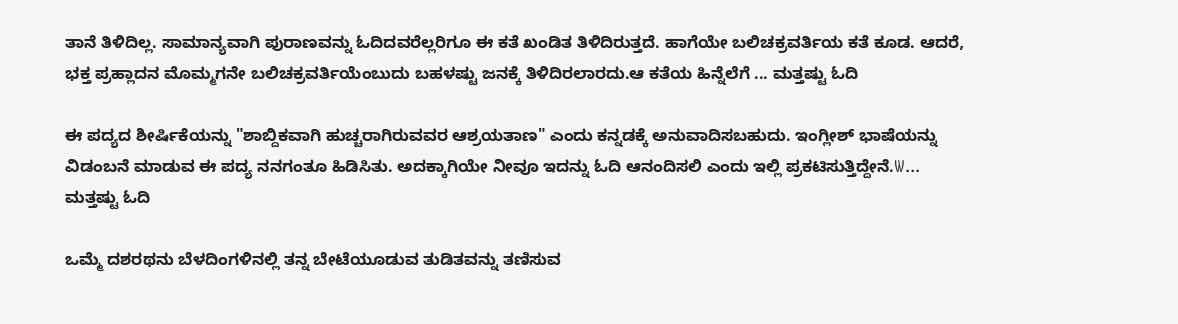ತಾನೆ ತಿಳಿದಿಲ್ಲ. ಸಾಮಾನ್ಯವಾಗಿ ಪುರಾಣವನ್ನು ಓದಿದವರೆಲ್ಲರಿಗೂ ಈ ಕತೆ ಖಂಡಿತ ತಿಳಿದಿರುತ್ತದೆ. ಹಾಗೆಯೇ ಬಲಿಚಕ್ರವರ್ತಿಯ ಕತೆ ಕೂಡ. ಆದರೆ, ಭಕ್ತ ಪ್ರಹ್ಲಾದನ ಮೊಮ್ಮಗನೇ ಬಲಿಚಕ್ರವರ್ತಿಯೆಂಬುದು ಬಹಳಷ್ಟು ಜನಕ್ಕೆ ತಿಳಿದಿರಲಾರದು.ಆ ಕತೆಯ ಹಿನ್ನೆಲೆಗೆ ... ಮತ್ತಷ್ಟು ಓದಿ

ಈ ಪದ್ಯದ ಶೀರ್ಷಿಕೆಯನ್ನು "ಶಾಬ್ದಿಕವಾಗಿ ಹುಚ್ಚರಾಗಿರುವವರ ಆಶ್ರಯತಾಣ" ಎಂದು ಕನ್ನಡಕ್ಕೆ ಅನುವಾದಿಸಬಹುದು. ಇಂಗ್ಲೀಶ್ ಭಾಷೆಯನ್ನು ವಿಡಂಬನೆ ಮಾಡುವ ಈ ಪದ್ಯ ನನಗಂತೂ ಹಿಡಿಸಿತು. ಅದಕ್ಕಾಗಿಯೇ ನೀವೂ ಇದನ್ನು ಓದಿ ಆನಂದಿಸಲಿ ಎಂದು ಇಲ್ಲಿ ಪ್ರಕಟಿಸುತ್ತಿದ್ದೇನೆ.W... ಮತ್ತಷ್ಟು ಓದಿ

ಒಮ್ಮೆ ದಶರಥನು ಬೆಳದಿಂಗಳಿನಲ್ಲಿ ತನ್ನ ಬೇಟೆಯೂಡುವ ತುಡಿತವನ್ನು ತಣಿಸುವ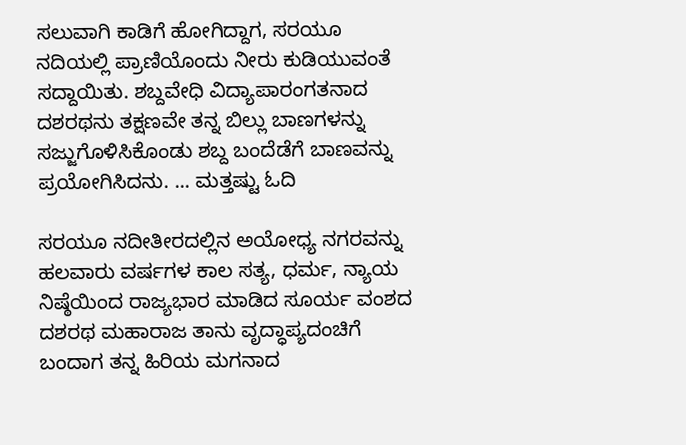ಸಲುವಾಗಿ ಕಾಡಿಗೆ ಹೋಗಿದ್ದಾಗ, ಸರಯೂ ನದಿಯಲ್ಲಿ ಪ್ರಾಣಿಯೊಂದು ನೀರು ಕುಡಿಯುವಂತೆ ಸದ್ದಾಯಿತು. ಶಬ್ದವೇಧಿ ವಿದ್ಯಾಪಾರಂಗತನಾದ ದಶರಥನು ತಕ್ಷಣವೇ ತನ್ನ ಬಿಲ್ಲು ಬಾಣಗಳನ್ನು ಸಜ್ಜುಗೊಳಿಸಿಕೊಂಡು ಶಬ್ದ ಬಂದೆಡೆಗೆ ಬಾಣವನ್ನು ಪ್ರಯೋಗಿಸಿದನು. ... ಮತ್ತಷ್ಟು ಓದಿ

ಸರಯೂ ನದೀತೀರದಲ್ಲಿನ ಅಯೋಧ್ಯ ನಗರವನ್ನು ಹಲವಾರು ವರ್ಷಗಳ ಕಾಲ ಸತ್ಯ, ಧರ್ಮ, ನ್ಯಾಯ ನಿಷ್ಠೆಯಿಂದ ರಾಜ್ಯಭಾರ ಮಾಡಿದ ಸೂರ್ಯ ವಂಶದ ದಶರಥ ಮಹಾರಾಜ ತಾನು ವೃದ್ಧಾಪ್ಯದಂಚಿಗೆ ಬಂದಾಗ ತನ್ನ ಹಿರಿಯ ಮಗನಾದ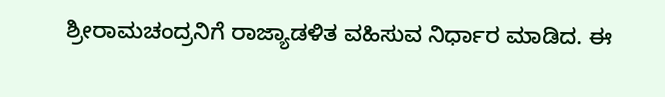ಶ್ರೀರಾಮಚಂದ್ರನಿಗೆ ರಾಜ್ಯಾಡಳಿತ ವಹಿಸುವ ನಿರ್ಧಾರ ಮಾಡಿದ. ಈ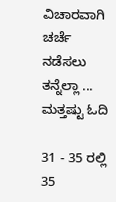ವಿಚಾರವಾಗಿ ಚರ್ಚೆ ನಡೆಸಲು ತನ್ನೆಲ್ಲಾ ... ಮತ್ತಷ್ಟು ಓದಿ

31 - 35 ರಲ್ಲಿ 35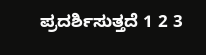ಪ್ರದರ್ಶಿಸುತ್ತದೆ 1 2 3